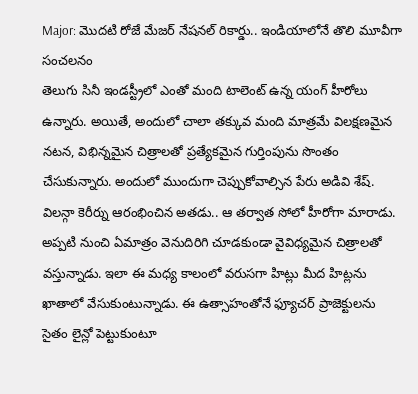Major: మొదటి రోజే మేజర్ నేషనల్ రికార్డు.. ఇండియాలోనే తొలి మూవీగా సంచలనం
తెలుగు సినీ ఇండస్ట్రీలో ఎంతో మంది టాలెంట్ ఉన్న యంగ్ హీరోలు ఉన్నారు. అయితే, అందులో చాలా తక్కువ మంది మాత్రమే విలక్షణమైన నటన, విభిన్నమైన చిత్రాలతో ప్రత్యేకమైన గుర్తింపును సొంతం చేసుకున్నారు. అందులో ముందుగా చెప్పుకోవాల్సిన పేరు అడివి శేష్. విలన్గా కెరీర్ను ఆరంభించిన అతడు.. ఆ తర్వాత సోలో హీరోగా మారాడు. అప్పటి నుంచి ఏమాత్రం వెనుదిరిగి చూడకుండా వైవిధ్యమైన చిత్రాలతో వస్తున్నాడు. ఇలా ఈ మధ్య కాలంలో వరుసగా హిట్లు మీద హిట్లను ఖాతాలో వేసుకుంటున్నాడు. ఈ ఉత్సాహంతోనే ఫ్యూచర్ ప్రాజెక్టులను సైతం లైన్లో పెట్టుకుంటూ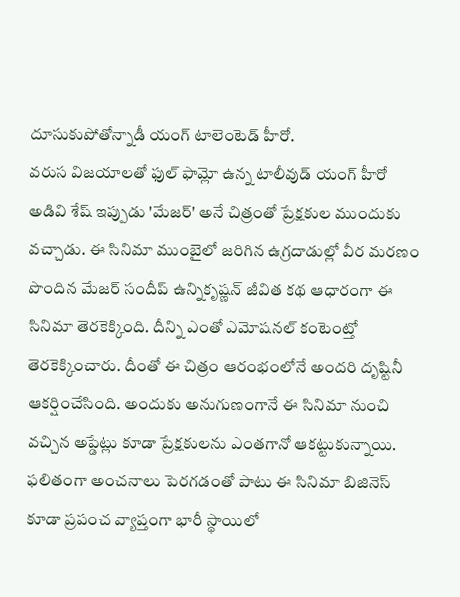దూసుకుపోతోన్నాడీ యంగ్ టాలెంటెడ్ హీరో.
వరుస విజయాలతో ఫుల్ ఫామ్లో ఉన్న టాలీవుడ్ యంగ్ హీరో అడివి శేష్ ఇప్పుడు 'మేజర్' అనే చిత్రంతో ప్రేక్షకుల ముందుకు వచ్చాడు. ఈ సినిమా ముంబైలో జరిగిన ఉగ్రదాడుల్లో వీర మరణం పొందిన మేజర్ సందీప్ ఉన్నికృష్ణన్ జీవిత కథ ఆధారంగా ఈ సినిమా తెరకెక్కింది. దీన్ని ఎంతో ఎమోషనల్ కంటెంట్తో తెరకెక్కించారు. దీంతో ఈ చిత్రం ఆరంభంలోనే అందరి దృష్టినీ ఆకర్షించేసింది. అందుకు అనుగుణంగానే ఈ సినిమా నుంచి వచ్చిన అప్డేట్లు కూడా ప్రేక్షకులను ఎంతగానో ఆకట్టుకున్నాయి. ఫలితంగా అంచనాలు పెరగడంతో పాటు ఈ సినిమా బిజినెస్ కూడా ప్రపంచ వ్యాప్తంగా భారీ స్థాయిలో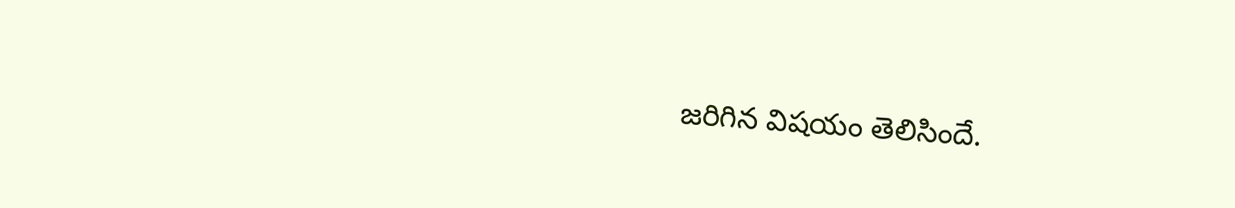జరిగిన విషయం తెలిసిందే.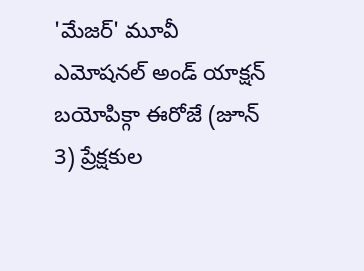'మేజర్' మూవీ ఎమోషనల్ అండ్ యాక్షన్ బయోపిక్గా ఈరోజే (జూన్ 3) ప్రేక్షకుల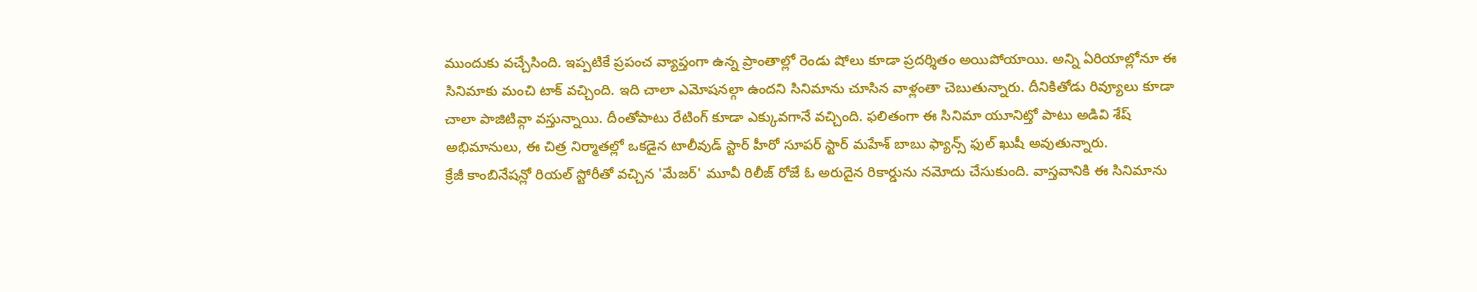ముందుకు వచ్చేసింది. ఇప్పటికే ప్రపంచ వ్యాప్తంగా ఉన్న ప్రాంతాల్లో రెండు షోలు కూడా ప్రదర్శితం అయిపోయాయి. అన్ని ఏరియాల్లోనూ ఈ సినిమాకు మంచి టాక్ వచ్చింది. ఇది చాలా ఎమోషనల్గా ఉందని సినిమాను చూసిన వాళ్లంతా చెబుతున్నారు. దీనికితోడు రివ్యూలు కూడా చాలా పాజిటివ్గా వస్తున్నాయి. దీంతోపాటు రేటింగ్ కూడా ఎక్కువగానే వచ్చింది. ఫలితంగా ఈ సినిమా యూనిట్తో పాటు అడివి శేష్ అభిమానులు, ఈ చిత్ర నిర్మాతల్లో ఒకడైన టాలీవుడ్ స్టార్ హీరో సూపర్ స్టార్ మహేశ్ బాబు ఫ్యాన్స్ ఫుల్ ఖుషీ అవుతున్నారు.
క్రేజీ కాంబినేషన్లో రియల్ స్టోరీతో వచ్చిన 'మేజర్' మూవీ రిలీజ్ రోజే ఓ అరుదైన రికార్డును నమోదు చేసుకుంది. వాస్తవానికి ఈ సినిమాను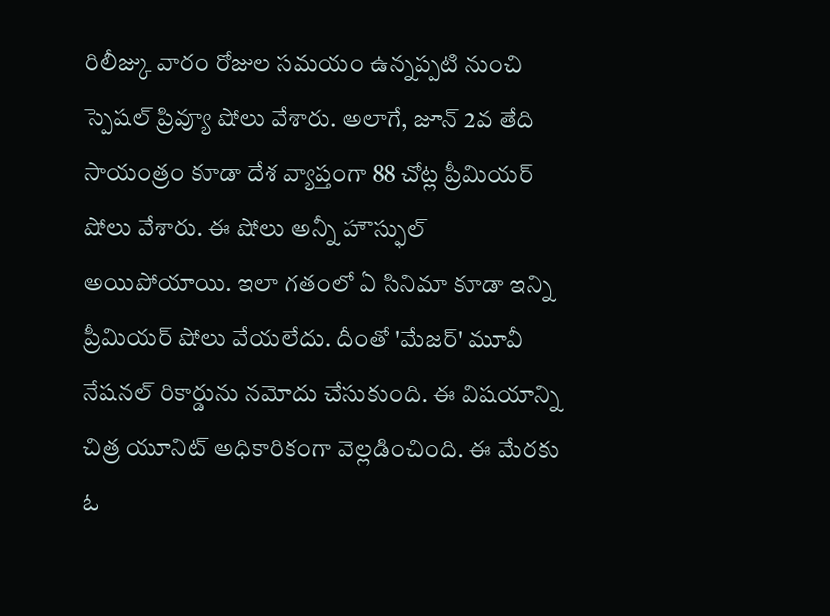రిలీజ్కు వారం రోజుల సమయం ఉన్నప్పటి నుంచి స్పెషల్ ప్రివ్యూ షోలు వేశారు. అలాగే, జూన్ 2వ తేది సాయంత్రం కూడా దేశ వ్యాప్తంగా 88 చోట్ల ప్రీమియర్ షోలు వేశారు. ఈ షోలు అన్నీ హౌస్ఫుల్ అయిపోయాయి. ఇలా గతంలో ఏ సినిమా కూడా ఇన్ని ప్రీమియర్ షోలు వేయలేదు. దీంతో 'మేజర్' మూవీ నేషనల్ రికార్డును నమోదు చేసుకుంది. ఈ విషయాన్ని చిత్ర యూనిట్ అధికారికంగా వెల్లడించింది. ఈ మేరకు ఓ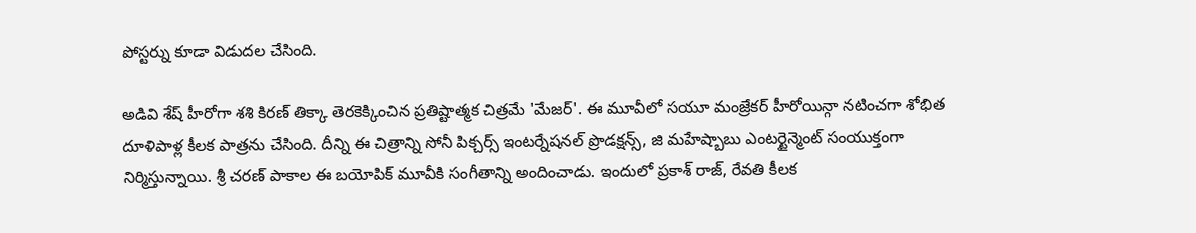పోస్టర్ను కూడా విడుదల చేసింది.

అడివి శేష్ హీరోగా శశి కిరణ్ తిక్కా తెరకెక్కించిన ప్రతిష్టాత్మక చిత్రమే 'మేజర్'. ఈ మూవీలో సయూ మంజ్రేకర్ హీరోయిన్గా నటించగా శోభిత దూళిపాళ్ల కీలక పాత్రను చేసింది. దీన్ని ఈ చిత్రాన్ని సోనీ పిక్చర్స్ ఇంటర్నేషనల్ ప్రొడక్షన్స్, జి మహేష్బాబు ఎంటర్టైన్మెంట్ సంయుక్తంగా నిర్మిస్తున్నాయి. శ్రీ చరణ్ పాకాల ఈ బయోపిక్ మూవీకి సంగీతాన్ని అందించాడు. ఇందులో ప్రకాశ్ రాజ్, రేవతి కీలక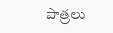పాత్రలు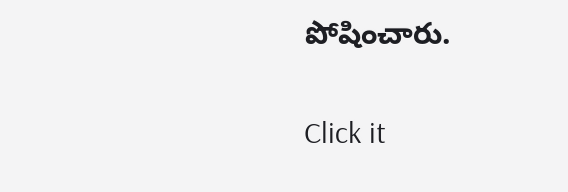పోషించారు.


Click it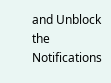and Unblock the Notifications